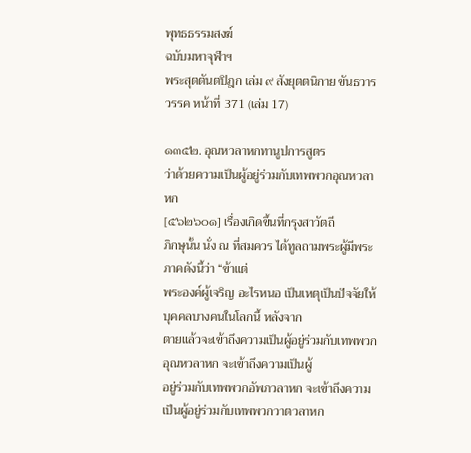พุทธธรรมสงฆ์
ฉบับมหาจุฬาฯ
พระสุตตันตปิฎก เล่ม ๙ สังยุตตนิกาย ขันธวารวรรค หน้าที่ 371 (เล่ม 17)

๑๓๕๒. อุณหวลาหกทานูปการสูตร
ว่าด้วยความเป็นผู้อยู่ร่วมกับเทพพวกอุณหวลาหก
[๕๖๒๖๐๑] เรื่องเกิดขึ้นที่กรุงสาวัตถี
ภิกษุนั้น นั่ง ณ ที่สมควร ได้ทูลถามพระผู้มีพระภาคดังนี้ว่า “ข้าแต่
พระองค์ผู้เจริญ อะไรหนอ เป็นเหตุเป็นปัจจัยให้บุคคลบางคนในโลกนี้ หลังจาก
ตายแล้วจะเข้าถึงความเป็นผู้อยู่ร่วมกับเทพพวกอุณหวลาหก จะเข้าถึงความเป็นผู้
อยู่ร่วมกับเทพพวกอัพภวลาหก จะเข้าถึงความเป็นผู้อยู่ร่วมกับเทพพวกวาตวลาหก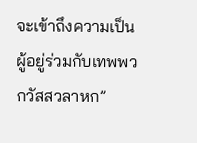จะเข้าถึงความเป็นผู้อยู่ร่วมกับเทพพวกวัสสวลาหก”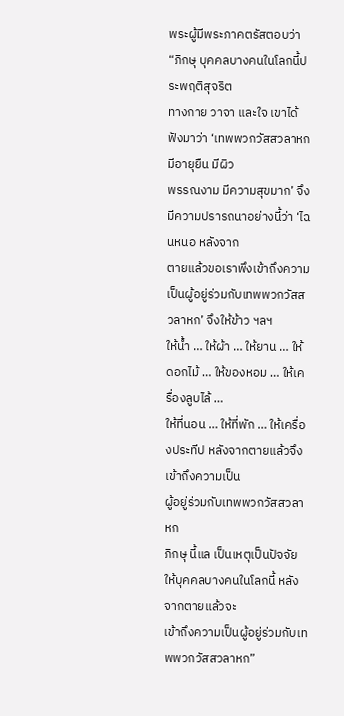พระผู้มีพระภาคตรัสตอบว่า “ภิกษุ บุคคลบางคนในโลกนี้ประพฤติสุจริต
ทางกาย วาจา และใจ เขาได้ฟังมาว่า ‘เทพพวกวัสสวลาหก มีอายุยืน มีผิว
พรรณงาม มีความสุขมาก’ จึงมีความปรารถนาอย่างนี้ว่า ‘ไฉนหนอ หลังจาก
ตายแล้วขอเราพึงเข้าถึงความเป็นผู้อยู่ร่วมกับเทพพวกวัสสวลาหก’ จึงให้ข้าว ฯลฯ
ให้น้ำ … ให้ผ้า … ให้ยาน … ให้ดอกไม้ … ให้ของหอม … ให้เครื่องลูบไล้ …
ให้ที่นอน … ให้ที่พัก … ให้เครื่องประทีป หลังจากตายแล้วจึงเข้าถึงความเป็น
ผู้อยู่ร่วมกับเทพพวกวัสสวลาหก
ภิกษุ นี้แล เป็นเหตุเป็นปัจจัยให้บุคคลบางคนในโลกนี้ หลังจากตายแล้วจะ
เข้าถึงความเป็นผู้อยู่ร่วมกับเทพพวกวัสสวลาหก”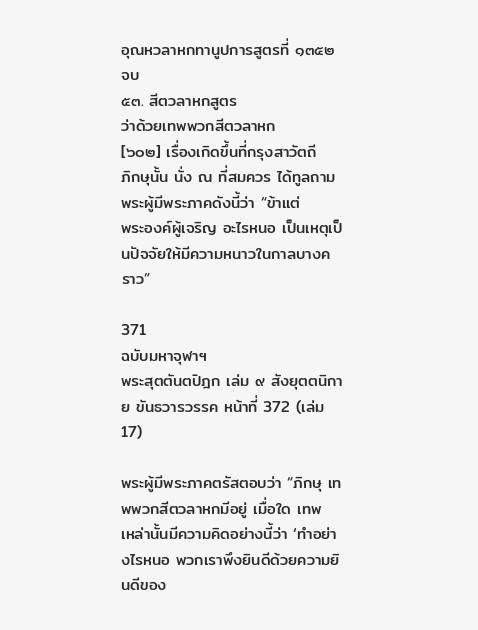อุณหวลาหกทานูปการสูตรที่ ๑๓๕๒ จบ
๕๓. สีตวลาหกสูตร
ว่าด้วยเทพพวกสีตวลาหก
[๖๐๒] เรื่องเกิดขึ้นที่กรุงสาวัตถี
ภิกษุนั้น นั่ง ณ ที่สมควร ได้ทูลถามพระผู้มีพระภาคดังนี้ว่า “ข้าแต่
พระองค์ผู้เจริญ อะไรหนอ เป็นเหตุเป็นปัจจัยให้มีความหนาวในกาลบางคราว”

371
ฉบับมหาจุฬาฯ
พระสุตตันตปิฎก เล่ม ๙ สังยุตตนิกาย ขันธวารวรรค หน้าที่ 372 (เล่ม 17)

พระผู้มีพระภาคตรัสตอบว่า “ภิกษุ เทพพวกสีตวลาหกมีอยู่ เมื่อใด เทพ
เหล่านั้นมีความคิดอย่างนี้ว่า ‘ทำอย่างไรหนอ พวกเราพึงยินดีด้วยความยินดีของ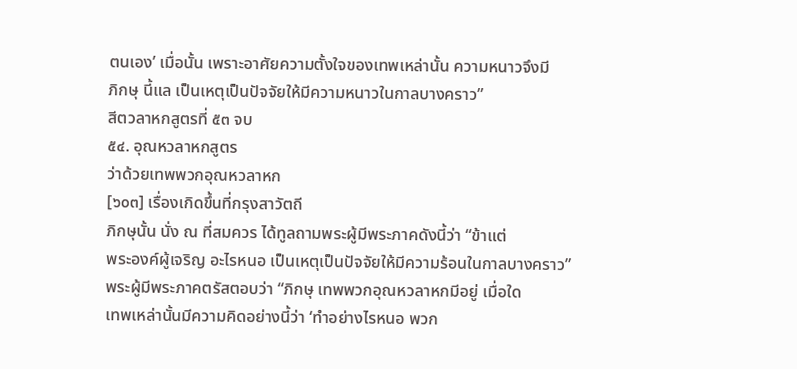ตนเอง’ เมื่อนั้น เพราะอาศัยความตั้งใจของเทพเหล่านั้น ความหนาวจึงมี
ภิกษุ นี้แล เป็นเหตุเป็นปัจจัยให้มีความหนาวในกาลบางคราว”
สีตวลาหกสูตรที่ ๕๓ จบ
๕๔. อุณหวลาหกสูตร
ว่าด้วยเทพพวกอุณหวลาหก
[๖๐๓] เรื่องเกิดขึ้นที่กรุงสาวัตถี
ภิกษุนั้น นั่ง ณ ที่สมควร ได้ทูลถามพระผู้มีพระภาคดังนี้ว่า “ข้าแต่
พระองค์ผู้เจริญ อะไรหนอ เป็นเหตุเป็นปัจจัยให้มีความร้อนในกาลบางคราว”
พระผู้มีพระภาคตรัสตอบว่า “ภิกษุ เทพพวกอุณหวลาหกมีอยู่ เมื่อใด
เทพเหล่านั้นมีความคิดอย่างนี้ว่า ‘ทำอย่างไรหนอ พวก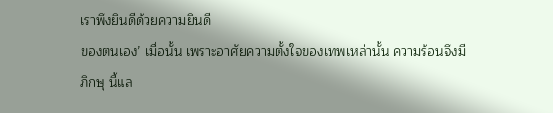เราพึงยินดีด้วยความยินดี
ของตนเอง’ เมื่อนั้น เพราะอาศัยความตั้งใจของเทพเหล่านั้น ความร้อนจึงมี
ภิกษุ นี้แล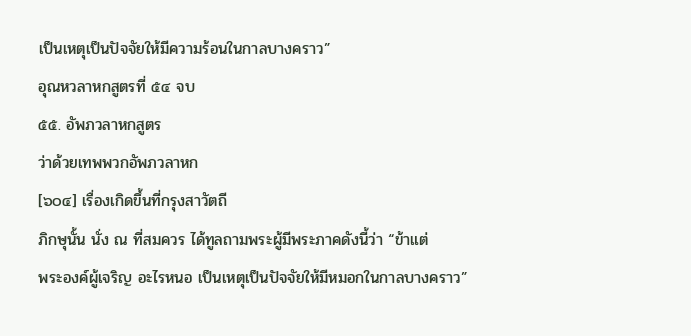เป็นเหตุเป็นปัจจัยให้มีความร้อนในกาลบางคราว”
อุณหวลาหกสูตรที่ ๕๔ จบ
๕๕. อัพภวลาหกสูตร
ว่าด้วยเทพพวกอัพภวลาหก
[๖๐๔] เรื่องเกิดขึ้นที่กรุงสาวัตถี
ภิกษุนั้น นั่ง ณ ที่สมควร ได้ทูลถามพระผู้มีพระภาคดังนี้ว่า “ข้าแต่
พระองค์ผู้เจริญ อะไรหนอ เป็นเหตุเป็นปัจจัยให้มีหมอกในกาลบางคราว”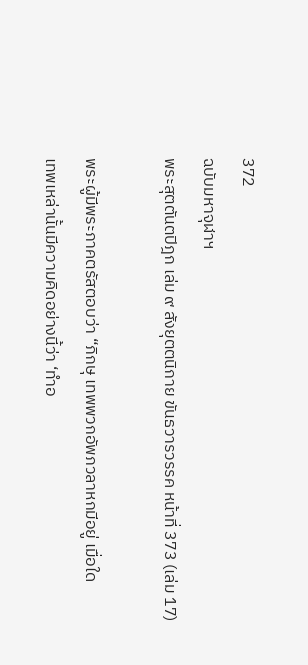372
ฉบับมหาจุฬาฯ
พระสุตตันตปิฎก เล่ม ๙ สังยุตตนิกาย ขันธวารวรรค หน้าที่ 373 (เล่ม 17)

พระผู้มีพระภาคตรัสตอบว่า “ภิกษุ เทพพวกอัพภวลาหกมีอยู่ เมื่อใด
เทพเหล่านั้นมีความคิดอย่างนี้ว่า ‘ทำอ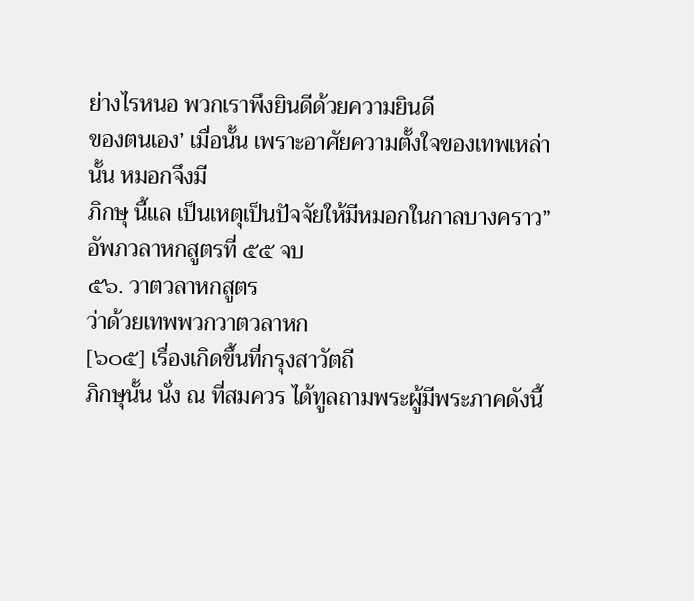ย่างไรหนอ พวกเราพึงยินดีด้วยความยินดี
ของตนเอง’ เมื่อนั้น เพราะอาศัยความตั้งใจของเทพเหล่านั้น หมอกจึงมี
ภิกษุ นี้แล เป็นเหตุเป็นปัจจัยให้มีหมอกในกาลบางคราว”
อัพภวลาหกสูตรที่ ๕๕ จบ
๕๖. วาตวลาหกสูตร
ว่าด้วยเทพพวกวาตวลาหก
[๖๐๕] เรื่องเกิดขึ้นที่กรุงสาวัตถี
ภิกษุนั้น นั่ง ณ ที่สมควร ได้ทูลถามพระผู้มีพระภาคดังนี้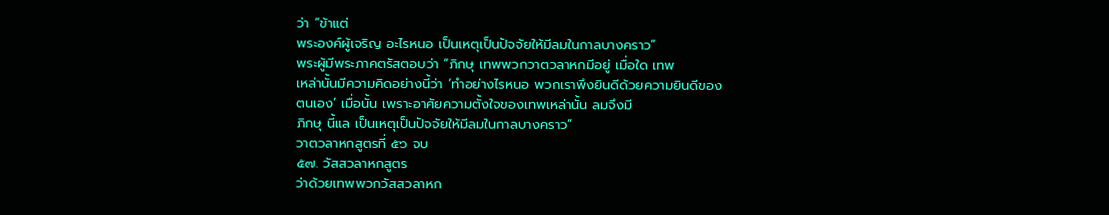ว่า “ข้าแต่
พระองค์ผู้เจริญ อะไรหนอ เป็นเหตุเป็นปัจจัยให้มีลมในกาลบางคราว”
พระผู้มีพระภาคตรัสตอบว่า “ภิกษุ เทพพวกวาตวลาหกมีอยู่ เมื่อใด เทพ
เหล่านั้นมีความคิดอย่างนี้ว่า ‘ทำอย่างไรหนอ พวกเราพึงยินดีด้วยความยินดีของ
ตนเอง’ เมื่อนั้น เพราะอาศัยความตั้งใจของเทพเหล่านั้น ลมจึงมี
ภิกษุ นี้แล เป็นเหตุเป็นปัจจัยให้มีลมในกาลบางคราว”
วาตวลาหกสูตรที่ ๕๖ จบ
๕๗. วัสสวลาหกสูตร
ว่าด้วยเทพพวกวัสสวลาหก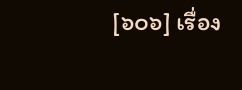[๖๐๖] เรื่อง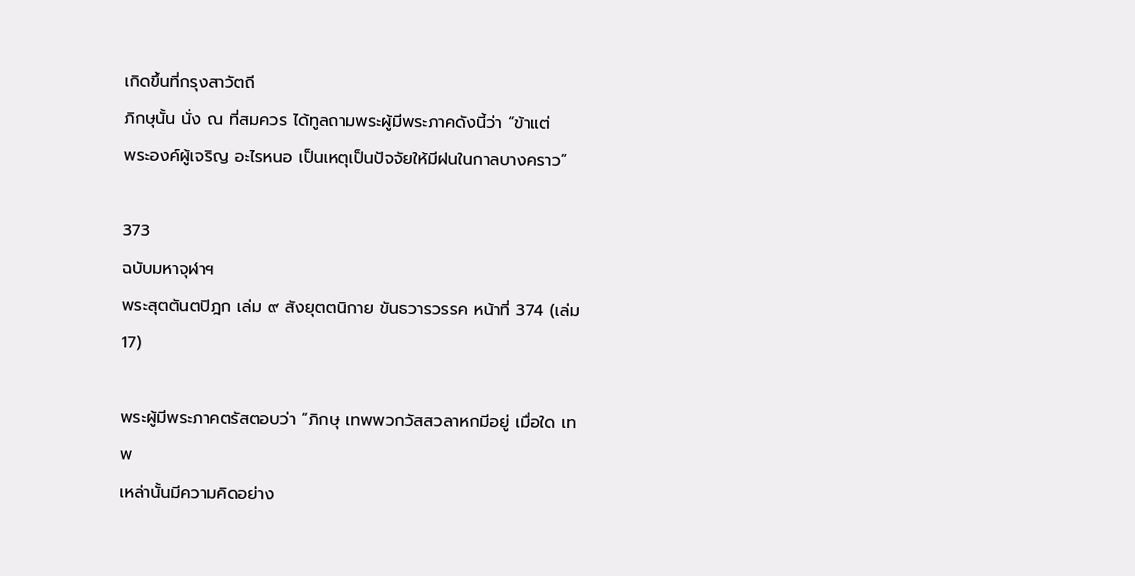เกิดขึ้นที่กรุงสาวัตถี
ภิกษุนั้น นั่ง ณ ที่สมควร ได้ทูลถามพระผู้มีพระภาคดังนี้ว่า “ข้าแต่
พระองค์ผู้เจริญ อะไรหนอ เป็นเหตุเป็นปัจจัยให้มีฝนในกาลบางคราว”

373
ฉบับมหาจุฬาฯ
พระสุตตันตปิฎก เล่ม ๙ สังยุตตนิกาย ขันธวารวรรค หน้าที่ 374 (เล่ม 17)

พระผู้มีพระภาคตรัสตอบว่า “ภิกษุ เทพพวกวัสสวลาหกมีอยู่ เมื่อใด เทพ
เหล่านั้นมีความคิดอย่าง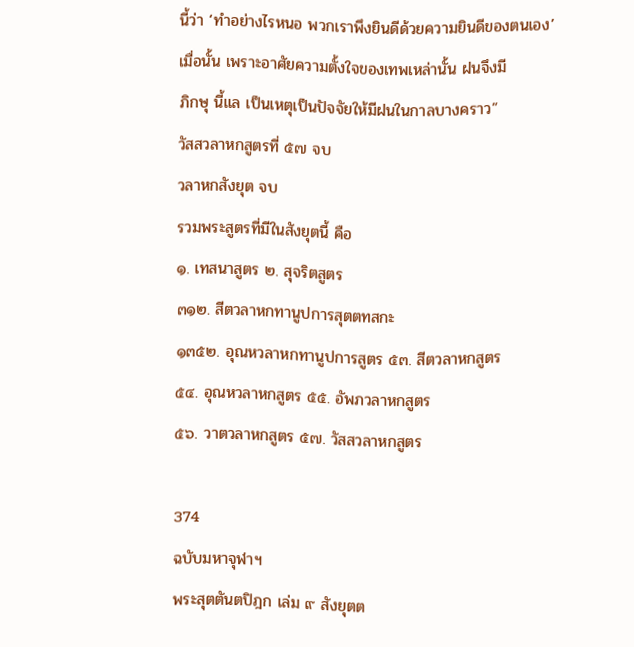นี้ว่า ‘ทำอย่างไรหนอ พวกเราพึงยินดีด้วยความยินดีของตนเอง’
เมื่อนั้น เพราะอาศัยความตั้งใจของเทพเหล่านั้น ฝนจึงมี
ภิกษุ นี้แล เป็นเหตุเป็นปัจจัยให้มีฝนในกาลบางคราว”
วัสสวลาหกสูตรที่ ๕๗ จบ
วลาหกสังยุต จบ
รวมพระสูตรที่มีในสังยุตนี้ คือ
๑. เทสนาสูตร ๒. สุจริตสูตร
๓๑๒. สีตวลาหกทานูปการสุตตทสกะ
๑๓๕๒. อุณหวลาหกทานูปการสูตร ๕๓. สีตวลาหกสูตร
๕๔. อุณหวลาหกสูตร ๕๕. อัพภวลาหกสูตร
๕๖. วาตวลาหกสูตร ๕๗. วัสสวลาหกสูตร

374
ฉบับมหาจุฬาฯ
พระสุตตันตปิฎก เล่ม ๙ สังยุตต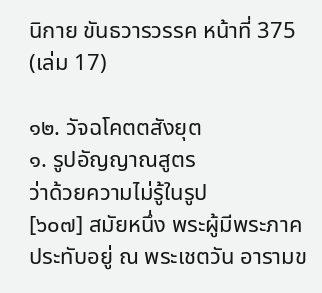นิกาย ขันธวารวรรค หน้าที่ 375 (เล่ม 17)

๑๒. วัจฉโคตตสังยุต
๑. รูปอัญญาณสูตร
ว่าด้วยความไม่รู้ในรูป
[๖๐๗] สมัยหนึ่ง พระผู้มีพระภาคประทับอยู่ ณ พระเชตวัน อารามข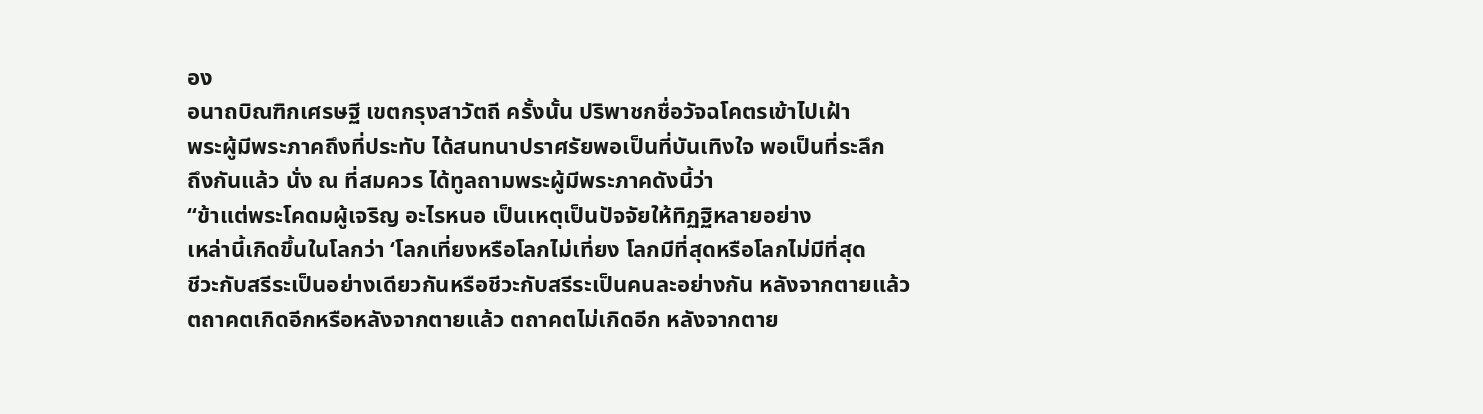อง
อนาถบิณฑิกเศรษฐี เขตกรุงสาวัตถี ครั้งนั้น ปริพาชกชื่อวัจฉโคตรเข้าไปเฝ้า
พระผู้มีพระภาคถึงที่ประทับ ได้สนทนาปราศรัยพอเป็นที่บันเทิงใจ พอเป็นที่ระลึก
ถึงกันแล้ว นั่ง ณ ที่สมควร ได้ทูลถามพระผู้มีพระภาคดังนี้ว่า
“ข้าแต่พระโคดมผู้เจริญ อะไรหนอ เป็นเหตุเป็นปัจจัยให้ทิฏฐิหลายอย่าง
เหล่านี้เกิดขึ้นในโลกว่า ‘โลกเที่ยงหรือโลกไม่เที่ยง โลกมีที่สุดหรือโลกไม่มีที่สุด
ชีวะกับสรีระเป็นอย่างเดียวกันหรือชีวะกับสรีระเป็นคนละอย่างกัน หลังจากตายแล้ว
ตถาคตเกิดอีกหรือหลังจากตายแล้ว ตถาคตไม่เกิดอีก หลังจากตาย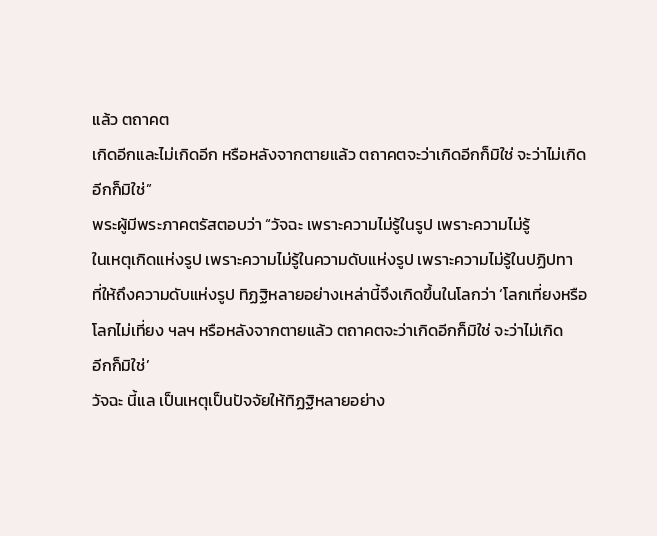แล้ว ตถาคต
เกิดอีกและไม่เกิดอีก หรือหลังจากตายแล้ว ตถาคตจะว่าเกิดอีกก็มิใช่ จะว่าไม่เกิด
อีกก็มิใช่”
พระผู้มีพระภาคตรัสตอบว่า “วัจฉะ เพราะความไม่รู้ในรูป เพราะความไม่รู้
ในเหตุเกิดแห่งรูป เพราะความไม่รู้ในความดับแห่งรูป เพราะความไม่รู้ในปฏิปทา
ที่ให้ถึงความดับแห่งรูป ทิฏฐิหลายอย่างเหล่านี้จึงเกิดขึ้นในโลกว่า ‘โลกเที่ยงหรือ
โลกไม่เที่ยง ฯลฯ หรือหลังจากตายแล้ว ตถาคตจะว่าเกิดอีกก็มิใช่ จะว่าไม่เกิด
อีกก็มิใช่’
วัจฉะ นี้แล เป็นเหตุเป็นปัจจัยให้ทิฏฐิหลายอย่าง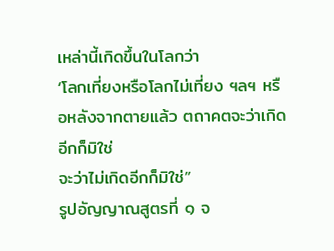เหล่านี้เกิดขึ้นในโลกว่า
‘โลกเที่ยงหรือโลกไม่เที่ยง ฯลฯ หรือหลังจากตายแล้ว ตถาคตจะว่าเกิดอีกก็มิใช่
จะว่าไม่เกิดอีกก็มิใช่”
รูปอัญญาณสูตรที่ ๑ จ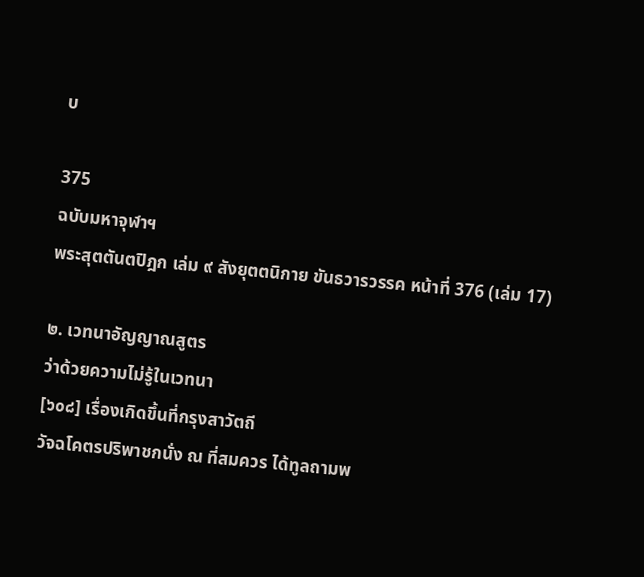บ

375
ฉบับมหาจุฬาฯ
พระสุตตันตปิฎก เล่ม ๙ สังยุตตนิกาย ขันธวารวรรค หน้าที่ 376 (เล่ม 17)

๒. เวทนาอัญญาณสูตร
ว่าด้วยความไม่รู้ในเวทนา
[๖๐๘] เรื่องเกิดขึ้นที่กรุงสาวัตถี
วัจฉโคตรปริพาชกนั่ง ณ ที่สมควร ได้ทูลถามพ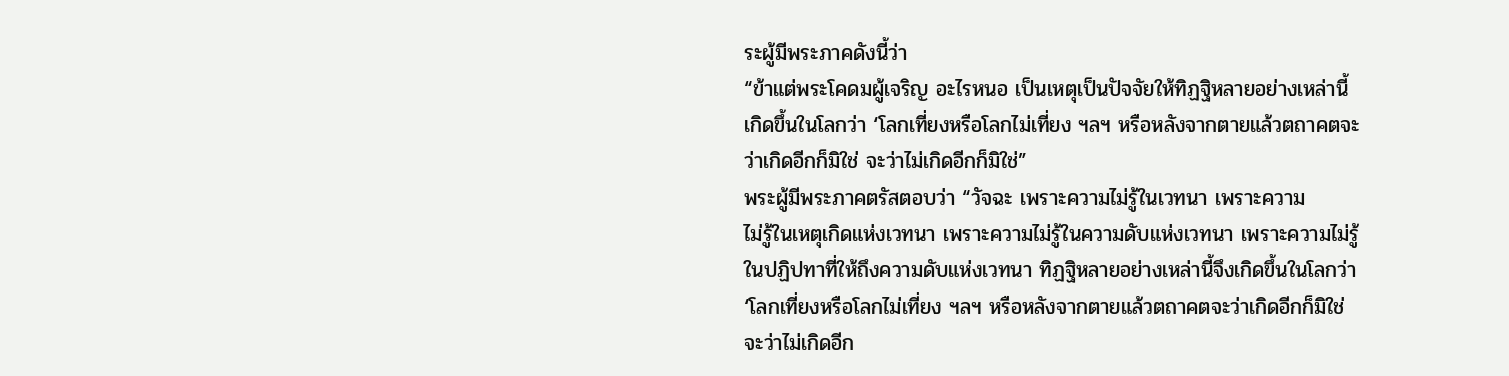ระผู้มีพระภาคดังนี้ว่า
“ข้าแต่พระโคดมผู้เจริญ อะไรหนอ เป็นเหตุเป็นปัจจัยให้ทิฏฐิหลายอย่างเหล่านี้
เกิดขึ้นในโลกว่า ‘โลกเที่ยงหรือโลกไม่เที่ยง ฯลฯ หรือหลังจากตายแล้วตถาคตจะ
ว่าเกิดอีกก็มิใช่ จะว่าไม่เกิดอีกก็มิใช่”
พระผู้มีพระภาคตรัสตอบว่า “วัจฉะ เพราะความไม่รู้ในเวทนา เพราะความ
ไม่รู้ในเหตุเกิดแห่งเวทนา เพราะความไม่รู้ในความดับแห่งเวทนา เพราะความไม่รู้
ในปฏิปทาที่ให้ถึงความดับแห่งเวทนา ทิฏฐิหลายอย่างเหล่านี้จึงเกิดขึ้นในโลกว่า
‘โลกเที่ยงหรือโลกไม่เที่ยง ฯลฯ หรือหลังจากตายแล้วตถาคตจะว่าเกิดอีกก็มิใช่
จะว่าไม่เกิดอีก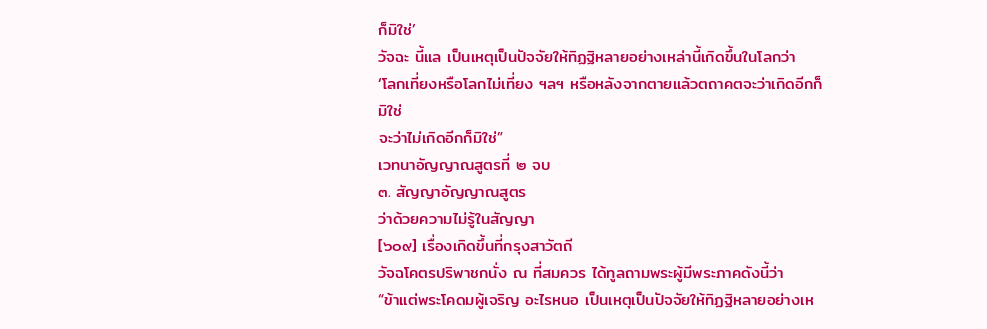ก็มิใช่’
วัจฉะ นี้แล เป็นเหตุเป็นปัจจัยให้ทิฏฐิหลายอย่างเหล่านี้เกิดขึ้นในโลกว่า
‘โลกเที่ยงหรือโลกไม่เที่ยง ฯลฯ หรือหลังจากตายแล้วตถาคตจะว่าเกิดอีกก็มิใช่
จะว่าไม่เกิดอีกก็มิใช่”
เวทนาอัญญาณสูตรที่ ๒ จบ
๓. สัญญาอัญญาณสูตร
ว่าด้วยความไม่รู้ในสัญญา
[๖๐๙] เรื่องเกิดขึ้นที่กรุงสาวัตถี
วัจฉโคตรปริพาชกนั่ง ณ ที่สมควร ได้ทูลถามพระผู้มีพระภาคดังนี้ว่า
“ข้าแต่พระโคดมผู้เจริญ อะไรหนอ เป็นเหตุเป็นปัจจัยให้ทิฏฐิหลายอย่างเห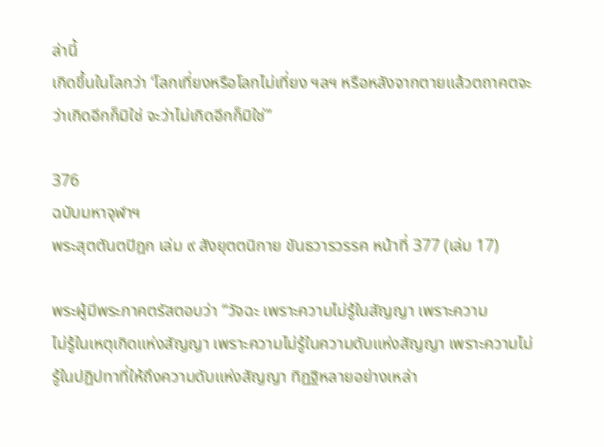ล่านี้
เกิดขึ้นในโลกว่า ‘โลกเที่ยงหรือโลกไม่เที่ยง ฯลฯ หรือหลังจากตายแล้วตถาคตจะ
ว่าเกิดอีกก็มิใช่ จะว่าไม่เกิดอีกก็มิใช่”

376
ฉบับมหาจุฬาฯ
พระสุตตันตปิฎก เล่ม ๙ สังยุตตนิกาย ขันธวารวรรค หน้าที่ 377 (เล่ม 17)

พระผู้มีพระภาคตรัสตอบว่า “วัจฉะ เพราะความไม่รู้ในสัญญา เพราะความ
ไม่รู้ในเหตุเกิดแห่งสัญญา เพราะความไม่รู้ในความดับแห่งสัญญา เพราะความไม่
รู้ในปฏิปทาที่ให้ถึงความดับแห่งสัญญา ทิฏฐิหลายอย่างเหล่า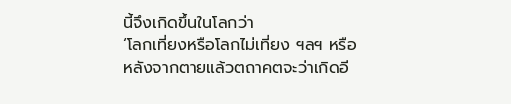นี้จึงเกิดขึ้นในโลกว่า
‘โลกเที่ยงหรือโลกไม่เที่ยง ฯลฯ หรือหลังจากตายแล้วตถาคตจะว่าเกิดอี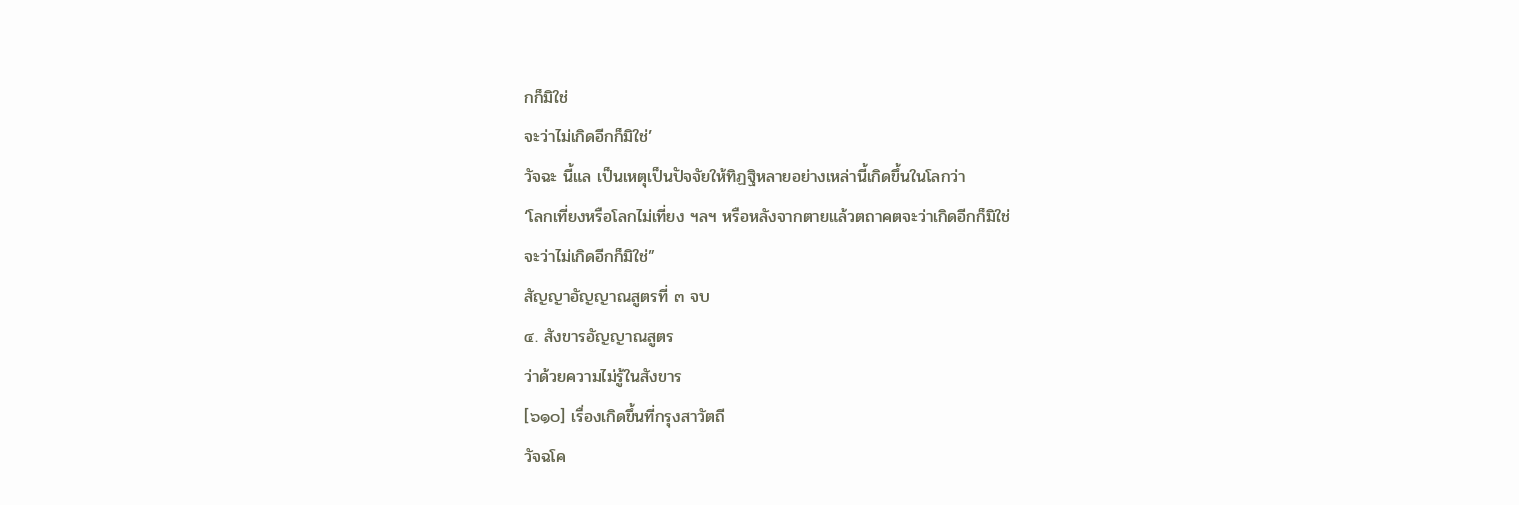กก็มิใช่
จะว่าไม่เกิดอีกก็มิใช่’
วัจฉะ นี้แล เป็นเหตุเป็นปัจจัยให้ทิฏฐิหลายอย่างเหล่านี้เกิดขึ้นในโลกว่า
‘โลกเที่ยงหรือโลกไม่เที่ยง ฯลฯ หรือหลังจากตายแล้วตถาคตจะว่าเกิดอีกก็มิใช่
จะว่าไม่เกิดอีกก็มิใช่”
สัญญาอัญญาณสูตรที่ ๓ จบ
๔. สังขารอัญญาณสูตร
ว่าด้วยความไม่รู้ในสังขาร
[๖๑๐] เรื่องเกิดขึ้นที่กรุงสาวัตถี
วัจฉโค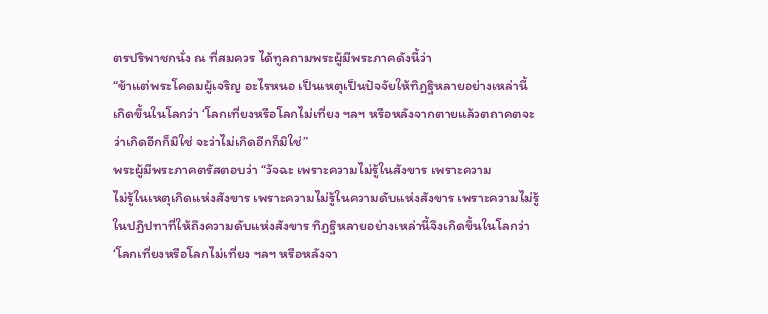ตรปริพาชกนั่ง ณ ที่สมควร ได้ทูลถามพระผู้มีพระภาคดังนี้ว่า
“ข้าแต่พระโคดมผู้เจริญ อะไรหนอ เป็นเหตุเป็นปัจจัยให้ทิฏฐิหลายอย่างเหล่านี้
เกิดขึ้นในโลกว่า ‘โลกเที่ยงหรือโลกไม่เที่ยง ฯลฯ หรือหลังจากตายแล้วตถาคตจะ
ว่าเกิดอีกก็มิใช่ จะว่าไม่เกิดอีกก็มิใช่”
พระผู้มีพระภาคตรัสตอบว่า “วัจฉะ เพราะความไม่รู้ในสังขาร เพราะความ
ไม่รู้ในเหตุเกิดแห่งสังขาร เพราะความไม่รู้ในความดับแห่งสังขาร เพราะความไม่รู้
ในปฏิปทาที่ให้ถึงความดับแห่งสังขาร ทิฏฐิหลายอย่างเหล่านี้จึงเกิดขึ้นในโลกว่า
‘โลกเที่ยงหรือโลกไม่เที่ยง ฯลฯ หรือหลังจา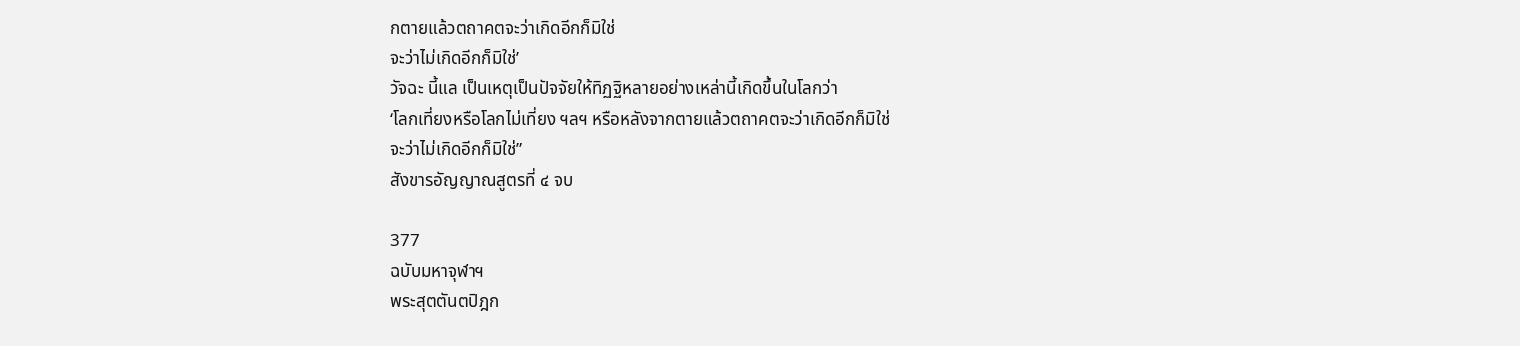กตายแล้วตถาคตจะว่าเกิดอีกก็มิใช่
จะว่าไม่เกิดอีกก็มิใช่’
วัจฉะ นี้แล เป็นเหตุเป็นปัจจัยให้ทิฏฐิหลายอย่างเหล่านี้เกิดขึ้นในโลกว่า
‘โลกเที่ยงหรือโลกไม่เที่ยง ฯลฯ หรือหลังจากตายแล้วตถาคตจะว่าเกิดอีกก็มิใช่
จะว่าไม่เกิดอีกก็มิใช่”
สังขารอัญญาณสูตรที่ ๔ จบ

377
ฉบับมหาจุฬาฯ
พระสุตตันตปิฎก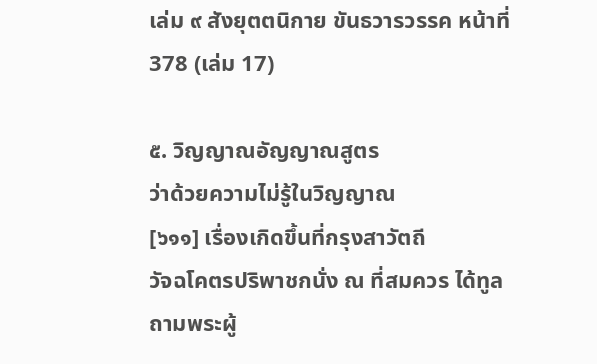เล่ม ๙ สังยุตตนิกาย ขันธวารวรรค หน้าที่ 378 (เล่ม 17)

๕. วิญญาณอัญญาณสูตร
ว่าด้วยความไม่รู้ในวิญญาณ
[๖๑๑] เรื่องเกิดขึ้นที่กรุงสาวัตถี
วัจฉโคตรปริพาชกนั่ง ณ ที่สมควร ได้ทูลถามพระผู้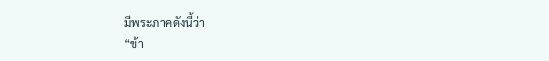มีพระภาคดังนี้ว่า
“ข้า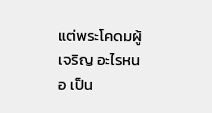แต่พระโคดมผู้เจริญ อะไรหนอ เป็น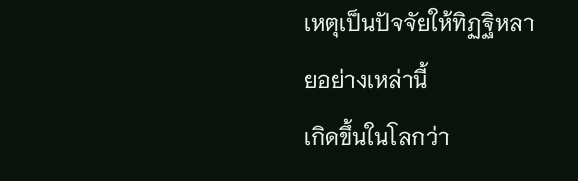เหตุเป็นปัจจัยให้ทิฏฐิหลายอย่างเหล่านี้
เกิดขึ้นในโลกว่า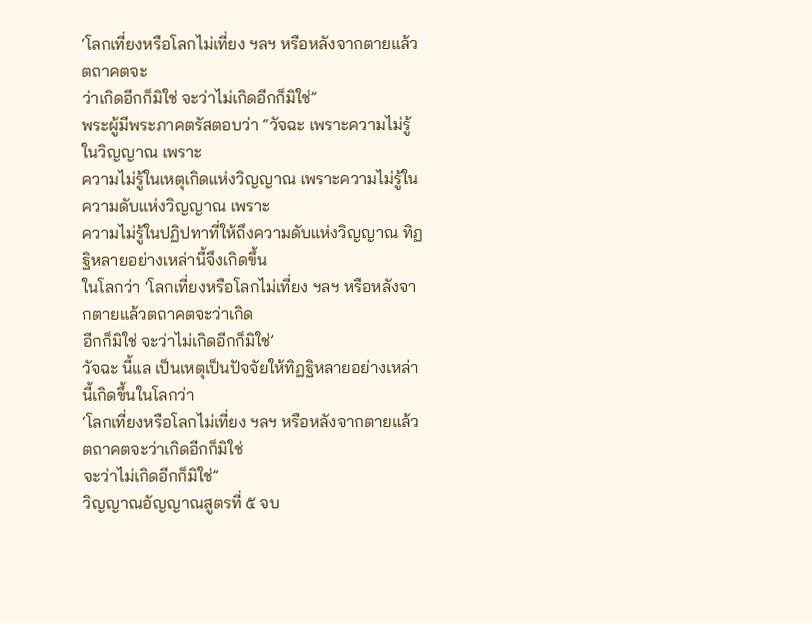‘โลกเที่ยงหรือโลกไม่เที่ยง ฯลฯ หรือหลังจากตายแล้วตถาคตจะ
ว่าเกิดอีกก็มิใช่ จะว่าไม่เกิดอีกก็มิใช่”
พระผู้มีพระภาคตรัสตอบว่า “วัจฉะ เพราะความไม่รู้ในวิญญาณ เพราะ
ความไม่รู้ในเหตุเกิดแห่งวิญญาณ เพราะความไม่รู้ในความดับแห่งวิญญาณ เพราะ
ความไม่รู้ในปฏิปทาที่ให้ถึงความดับแห่งวิญญาณ ทิฏฐิหลายอย่างเหล่านี้จึงเกิดขึ้น
ในโลกว่า ‘โลกเที่ยงหรือโลกไม่เที่ยง ฯลฯ หรือหลังจากตายแล้วตถาคตจะว่าเกิด
อีกก็มิใช่ จะว่าไม่เกิดอีกก็มิใช่’
วัจฉะ นี้แล เป็นเหตุเป็นปัจจัยให้ทิฏฐิหลายอย่างเหล่านี้เกิดขึ้นในโลกว่า
‘โลกเที่ยงหรือโลกไม่เที่ยง ฯลฯ หรือหลังจากตายแล้วตถาคตจะว่าเกิดอีกก็มิใช่
จะว่าไม่เกิดอีกก็มิใช่”
วิญญาณอัญญาณสูตรที่ ๕ จบ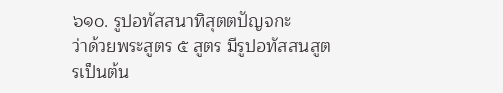๖๑๐. รูปอทัสสนาทิสุตตปัญจกะ
ว่าด้วยพระสูตร ๕ สูตร มีรูปอทัสสนสูตรเป็นต้น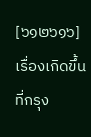[๖๑๒๖๑๖] เรื่องเกิดขึ้นที่กรุง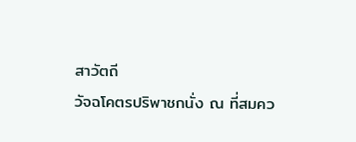สาวัตถี
วัจฉโคตรปริพาชกนั่ง ณ ที่สมคว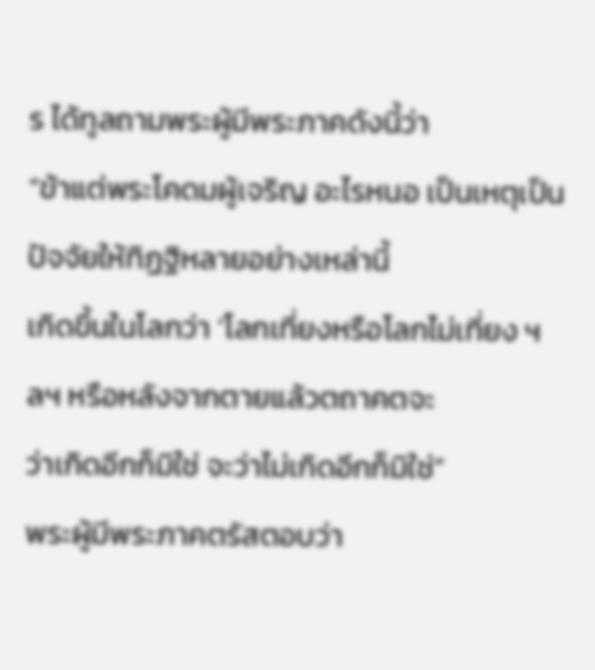ร ได้ทูลถามพระผู้มีพระภาคดังนี้ว่า
“ข้าแต่พระโคดมผู้เจริญ อะไรหนอ เป็นเหตุเป็นปัจจัยให้ทิฏฐิหลายอย่างเหล่านี้
เกิดขึ้นในโลกว่า ‘โลกเที่ยงหรือโลกไม่เที่ยง ฯลฯ หรือหลังจากตายแล้วตถาคตจะ
ว่าเกิดอีกก็มิใช่ จะว่าไม่เกิดอีกก็มิใช่”
พระผู้มีพระภาคตรัสตอบว่า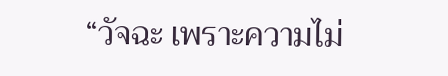“วัจฉะ เพราะความไม่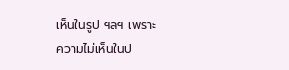เห็นในรูป ฯลฯ เพราะ
ความไม่เห็นในป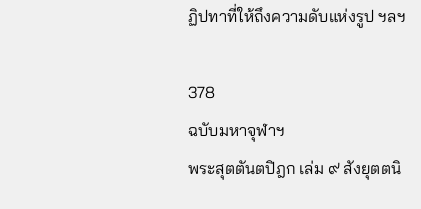ฏิปทาที่ให้ถึงความดับแห่งรูป ฯลฯ

378
ฉบับมหาจุฬาฯ
พระสุตตันตปิฎก เล่ม ๙ สังยุตตนิ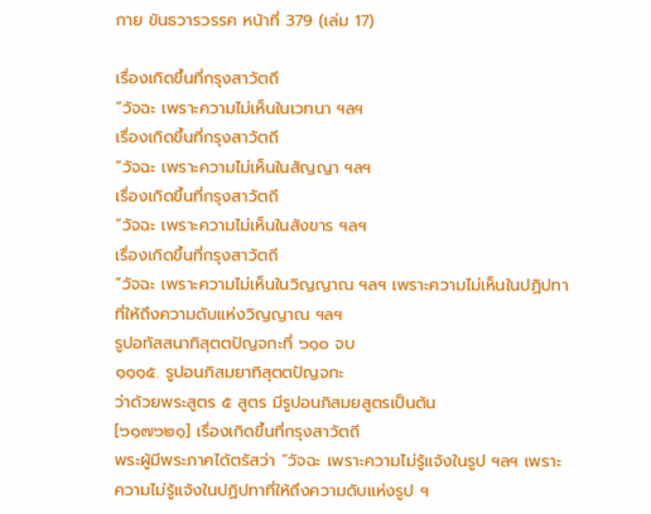กาย ขันธวารวรรค หน้าที่ 379 (เล่ม 17)

เรื่องเกิดขึ้นที่กรุงสาวัตถี
“วัจฉะ เพราะความไม่เห็นในเวทนา ฯลฯ
เรื่องเกิดขึ้นที่กรุงสาวัตถี
“วัจฉะ เพราะความไม่เห็นในสัญญา ฯลฯ
เรื่องเกิดขึ้นที่กรุงสาวัตถี
“วัจฉะ เพราะความไม่เห็นในสังขาร ฯลฯ
เรื่องเกิดขึ้นที่กรุงสาวัตถี
“วัจฉะ เพราะความไม่เห็นในวิญญาณ ฯลฯ เพราะความไม่เห็นในปฏิปทา
ที่ให้ถึงความดับแห่งวิญญาณ ฯลฯ
รูปอทัสสนาทิสุตตปัญจกะที่ ๖๑๐ จบ
๑๑๑๕. รูปอนภิสมยาทิสุตตปัญจกะ
ว่าด้วยพระสูตร ๕ สูตร มีรูปอนภิสมยสูตรเป็นต้น
[๖๑๗๖๒๑] เรื่องเกิดขึ้นที่กรุงสาวัตถี
พระผู้มีพระภาคได้ตรัสว่า “วัจฉะ เพราะความไม่รู้แจ้งในรูป ฯลฯ เพราะ
ความไม่รู้แจ้งในปฏิปทาที่ให้ถึงความดับแห่งรูป ฯ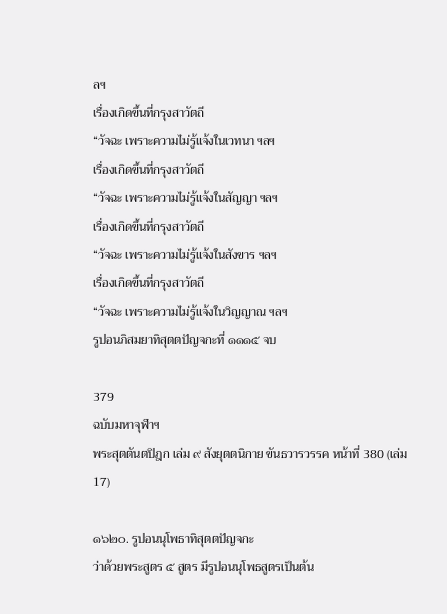ลฯ
เรื่องเกิดขึ้นที่กรุงสาวัตถี
“วัจฉะ เพราะความไม่รู้แจ้งในเวทนา ฯลฯ
เรื่องเกิดขึ้นที่กรุงสาวัตถี
“วัจฉะ เพราะความไม่รู้แจ้งในสัญญา ฯลฯ
เรื่องเกิดขึ้นที่กรุงสาวัตถี
“วัจฉะ เพราะความไม่รู้แจ้งในสังขาร ฯลฯ
เรื่องเกิดขึ้นที่กรุงสาวัตถี
“วัจฉะ เพราะความไม่รู้แจ้งในวิญญาณ ฯลฯ
รูปอนภิสมยาทิสุตตปัญจกะที่ ๑๑๑๕ จบ

379
ฉบับมหาจุฬาฯ
พระสุตตันตปิฎก เล่ม ๙ สังยุตตนิกาย ขันธวารวรรค หน้าที่ 380 (เล่ม 17)

๑๖๒๐. รูปอนนุโพธาทิสุตตปัญจกะ
ว่าด้วยพระสูตร ๕ สูตร มีรูปอนนุโพธสูตรเป็นต้น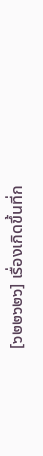[๖๒๒๖๒๖] เรื่องเกิดขึ้นที่ก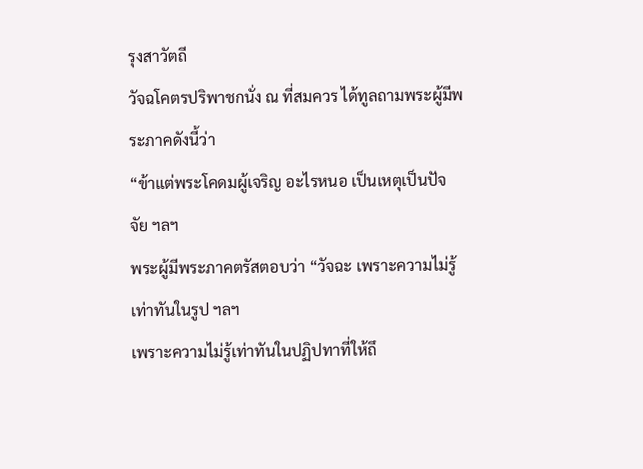รุงสาวัตถี
วัจฉโคตรปริพาชกนั่ง ณ ที่สมควร ได้ทูลถามพระผู้มีพระภาคดังนี้ว่า
“ข้าแต่พระโคดมผู้เจริญ อะไรหนอ เป็นเหตุเป็นปัจจัย ฯลฯ
พระผู้มีพระภาคตรัสตอบว่า “วัจฉะ เพราะความไม่รู้เท่าทันในรูป ฯลฯ
เพราะความไม่รู้เท่าทันในปฏิปทาที่ให้ถึ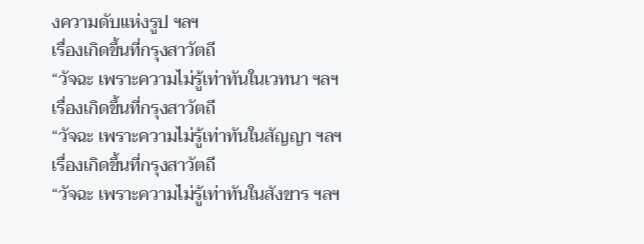งความดับแห่งรูป ฯลฯ
เรื่องเกิดขึ้นที่กรุงสาวัตถี
“วัจฉะ เพราะความไม่รู้เท่าทันในเวทนา ฯลฯ
เรื่องเกิดขึ้นที่กรุงสาวัตถี
“วัจฉะ เพราะความไม่รู้เท่าทันในสัญญา ฯลฯ
เรื่องเกิดขึ้นที่กรุงสาวัตถี
“วัจฉะ เพราะความไม่รู้เท่าทันในสังขาร ฯลฯ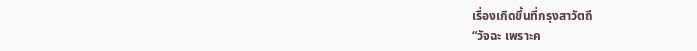เรื่องเกิดขึ้นที่กรุงสาวัตถี
“วัจฉะ เพราะค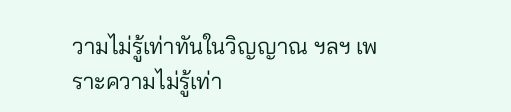วามไม่รู้เท่าทันในวิญญาณ ฯลฯ เพราะความไม่รู้เท่า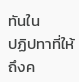ทันใน
ปฏิปทาที่ให้ถึงค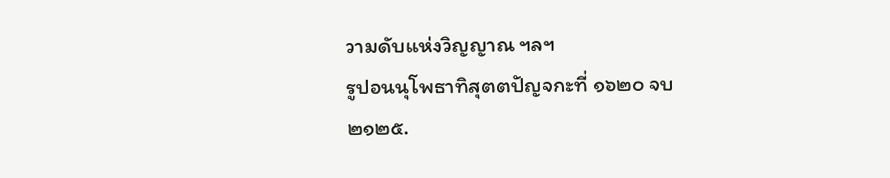วามดับแห่งวิญญาณ ฯลฯ
รูปอนนุโพธาทิสุตตปัญจกะที่ ๑๖๒๐ จบ
๒๑๒๕.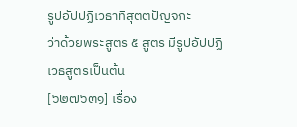รูปอัปปฏิเวธาทิสุตตปัญจกะ
ว่าด้วยพระสูตร ๕ สูตร มีรูปอัปปฏิเวธสูตรเป็นต้น
[๖๒๗๖๓๑] เรื่อง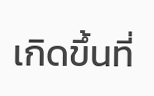เกิดขึ้นที่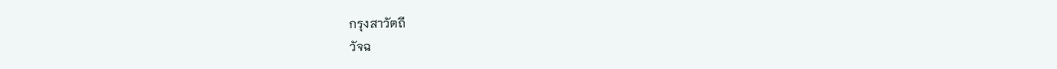กรุงสาวัตถี
วัจฉ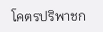โคตรปริพาชก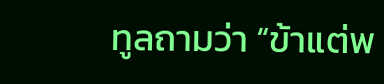ทูลถามว่า “ข้าแต่พ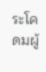ระโคดมผู้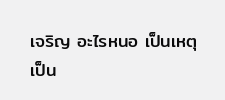เจริญ อะไรหนอ เป็นเหตุ
เป็น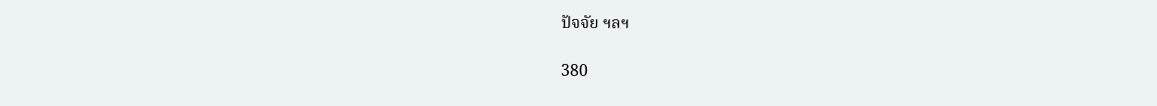ปัจจัย ฯลฯ

380